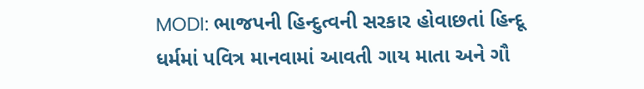MODI: ભાજપની હિન્દુત્વની સરકાર હોવાછતાં હિન્દૂ ધર્મમાં પવિત્ર માનવામાં આવતી ગાય માતા અને ગૌ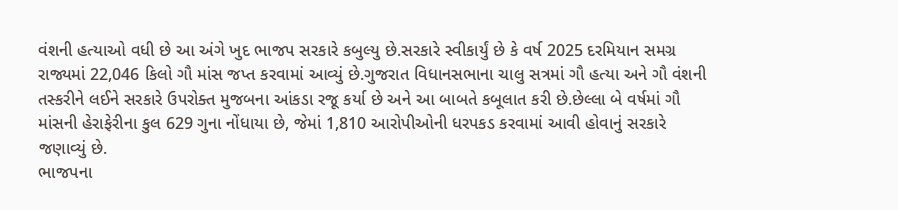વંશની હત્યાઓ વધી છે આ અંગે ખુદ ભાજપ સરકારે કબુલ્યુ છે.સરકારે સ્વીકાર્યું છે કે વર્ષ 2025 દરમિયાન સમગ્ર રાજ્યમાં 22,046 કિલો ગૌ માંસ જપ્ત કરવામાં આવ્યું છે.ગુજરાત વિધાનસભાના ચાલુ સત્રમાં ગૌ હત્યા અને ગૌ વંશની તસ્કરીને લઈને સરકારે ઉપરોક્ત મુજબના આંકડા રજૂ કર્યા છે અને આ બાબતે કબૂલાત કરી છે.છેલ્લા બે વર્ષમાં ગૌ માંસની હેરાફેરીના કુલ 629 ગુના નોંધાયા છે, જેમાં 1,810 આરોપીઓની ધરપકડ કરવામાં આવી હોવાનું સરકારે જણાવ્યું છે.
ભાજપના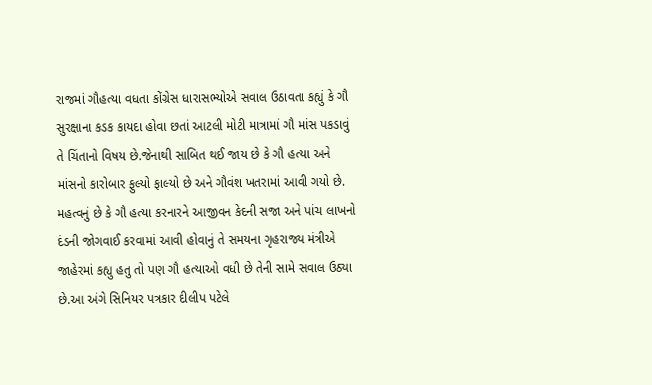રાજમાં ગૌહત્યા વધતા કોંગ્રેસ ધારાસભ્યોએ સવાલ ઉઠાવતા કહ્યું કે ગૌ સુરક્ષાના કડક કાયદા હોવા છતાં આટલી મોટી માત્રામાં ગૌ માંસ પકડાવું તે ચિંતાનો વિષય છે.જેનાથી સાબિત થઈ જાય છે કે ગૌ હત્યા અને માંસનો કારોબાર ફુલ્યો ફાલ્યો છે અને ગૌવંશ ખતરામાં આવી ગયો છે.
મહત્વનું છે કે ગૌ હત્યા કરનારને આજીવન કેદની સજા અને પાંચ લાખનો દંડની જોગવાઈ કરવામાં આવી હોવાનું તે સમયના ગૃહરાજ્ય મંત્રીએ જાહેરમાં કહ્યુ હતુ તો પણ ગૌ હત્યાઓ વધી છે તેની સામે સવાલ ઉઠ્યા છે.આ અંગે સિનિયર પત્રકાર દીલીપ પટેલે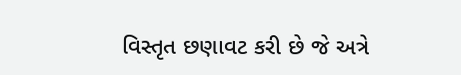વિસ્તૃત છણાવટ કરી છે જે અત્રે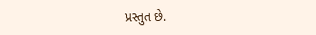પ્રસ્તુત છે.